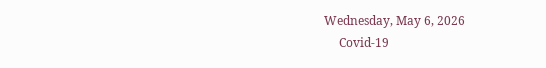Wednesday, May 6, 2026
     Covid-19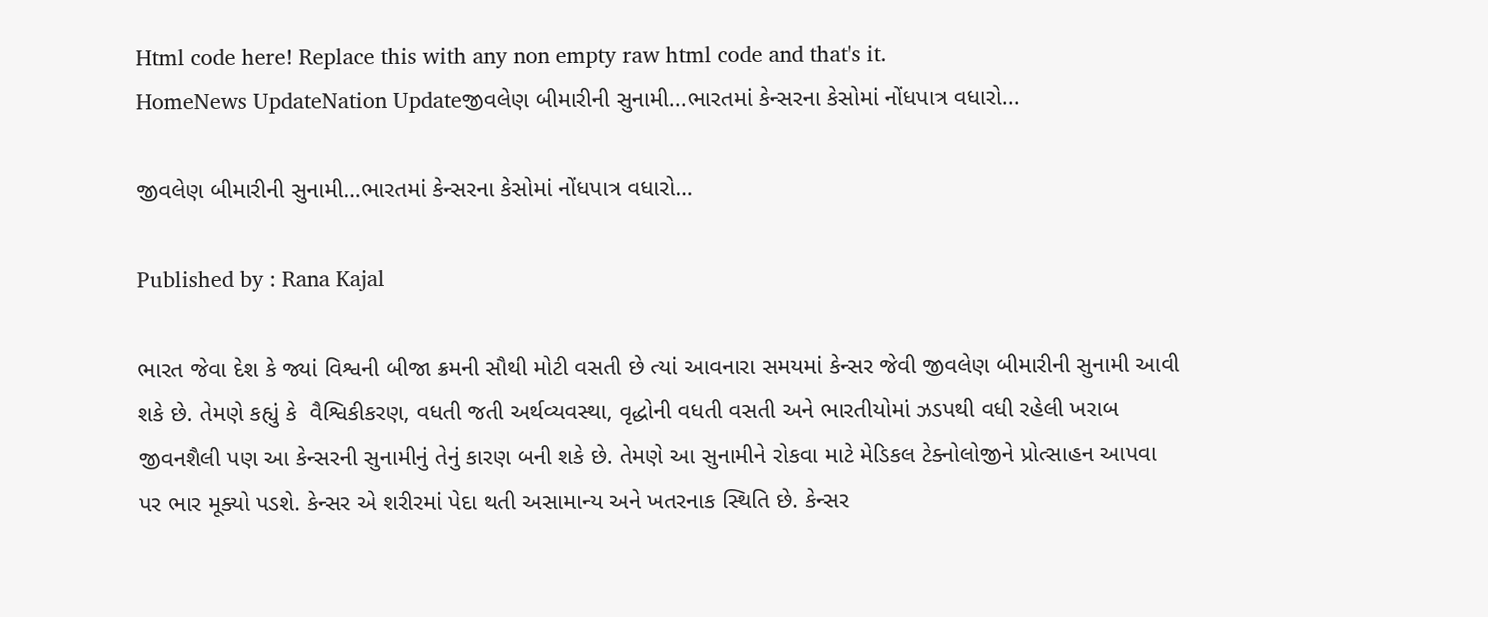Html code here! Replace this with any non empty raw html code and that's it.
HomeNews UpdateNation Updateજીવલેણ બીમારીની સુનામી...ભારતમાં કેન્સરના કેસોમાં નોંધપાત્ર વધારો...

જીવલેણ બીમારીની સુનામી…ભારતમાં કેન્સરના કેસોમાં નોંધપાત્ર વધારો…

Published by : Rana Kajal

ભારત જેવા દેશ કે જ્યાં વિશ્વની બીજા ક્રમની સૌથી મોટી વસતી છે ત્યાં આવનારા સમયમાં કેન્સર જેવી જીવલેણ બીમારીની સુનામી આવી શકે છે. તેમણે કહ્યું કે  વૈશ્વિકીકરણ, વધતી જતી અર્થવ્યવસ્થા, વૃદ્ધોની વધતી વસતી અને ભારતીયોમાં ઝડપથી વધી રહેલી ખરાબ જીવનશૈલી પણ આ કેન્સરની સુનામીનું તેનું કારણ બની શકે છે. તેમણે આ સુનામીને રોકવા માટે મેડિકલ ટેક્નોલોજીને પ્રોત્સાહન આપવા પર ભાર મૂક્યો પડશે. કેન્સર એ શરીરમાં પેદા થતી અસામાન્ય અને ખતરનાક સ્થિતિ છે. કેન્સર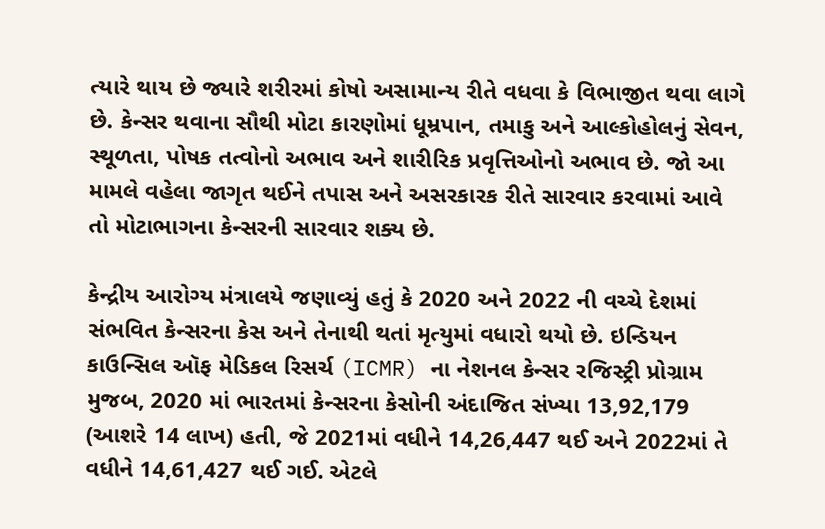ત્યારે થાય છે જ્યારે શરીરમાં કોષો અસામાન્ય રીતે વધવા કે વિભાજીત થવા લાગે છે. કેન્સર થવાના સૌથી મોટા કારણોમાં ધૂમ્રપાન, તમાકુ અને આલ્કોહોલનું સેવન, સ્થૂળતા, પોષક તત્વોનો અભાવ અને શારીરિક પ્રવૃત્તિઓનો અભાવ છે. જો આ મામલે વહેલા જાગૃત થઈને તપાસ અને અસરકારક રીતે સારવાર કરવામાં આવે તો મોટાભાગના કેન્સરની સારવાર શક્ય છે.

કેન્દ્રીય આરોગ્ય મંત્રાલયે જણાવ્યું હતું કે 2020 અને 2022 ની વચ્ચે દેશમાં સંભવિત કેન્સરના કેસ અને તેનાથી થતાં મૃત્યુમાં વધારો થયો છે. ઇન્ડિયન કાઉન્સિલ ઑફ મેડિકલ રિસર્ચ (ICMR) ના નેશનલ કેન્સર રજિસ્ટ્રી પ્રોગ્રામ મુજબ, 2020 માં ભારતમાં કેન્સરના કેસોની અંદાજિત સંખ્યા 13,92,179 (આશરે 14 લાખ) હતી, જે 2021માં વધીને 14,26,447 થઈ અને 2022માં તે વધીને 14,61,427 થઈ ગઈ. એટલે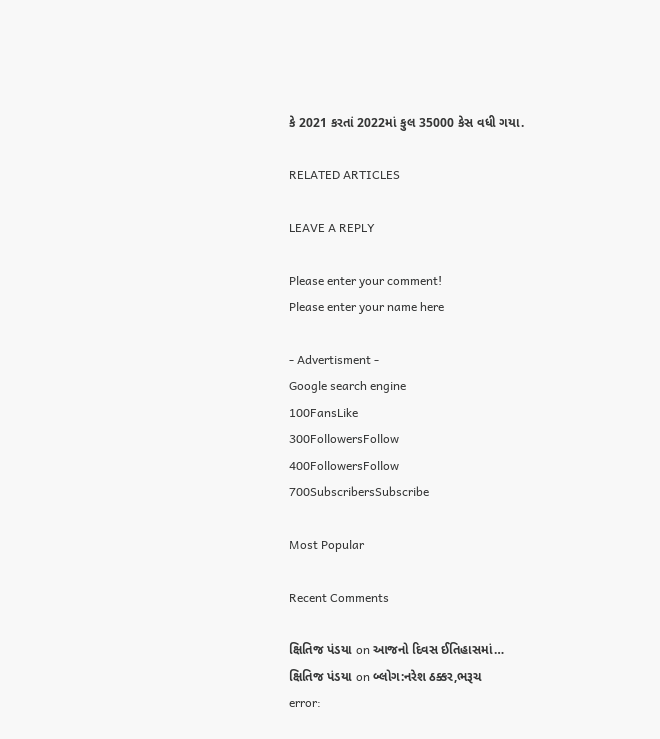કે 2021 કરતાં 2022માં કુલ 35000 કેસ વધી ગયા.

RELATED ARTICLES

LEAVE A REPLY

Please enter your comment!
Please enter your name here

- Advertisment -
Google search engine
100FansLike
300FollowersFollow
400FollowersFollow
700SubscribersSubscribe

Most Popular

Recent Comments

ક્ષિતિજ પંડયા on આજનો દિવસ ઈતિહાસમાં…
ક્ષિતિજ પંડયા on બ્લોગ:નરેશ ઠક્કર,ભરૂચ
error: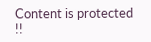Content is protected !!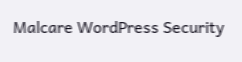Malcare WordPress Security